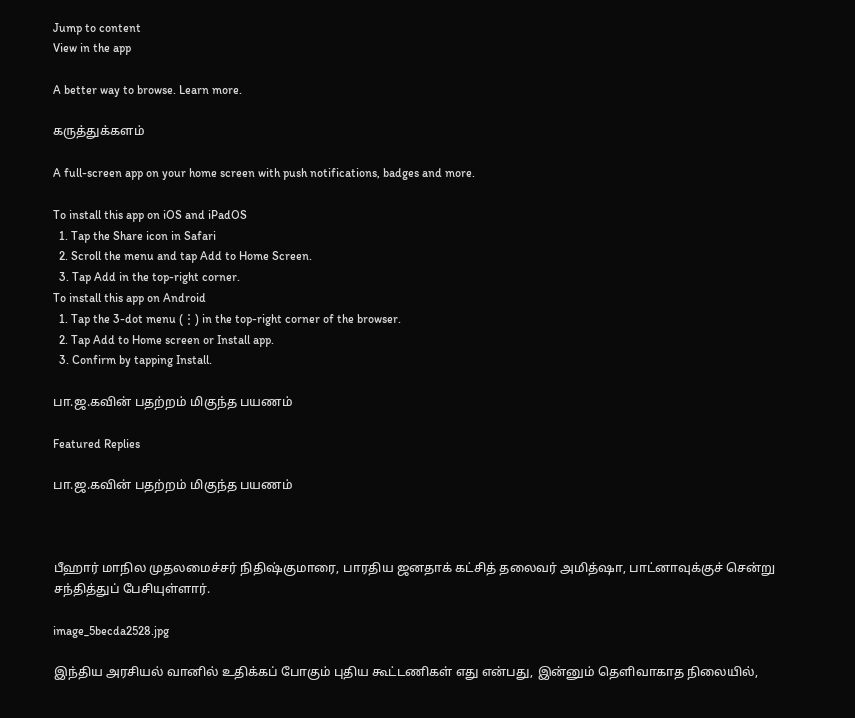Jump to content
View in the app

A better way to browse. Learn more.

கருத்துக்களம்

A full-screen app on your home screen with push notifications, badges and more.

To install this app on iOS and iPadOS
  1. Tap the Share icon in Safari
  2. Scroll the menu and tap Add to Home Screen.
  3. Tap Add in the top-right corner.
To install this app on Android
  1. Tap the 3-dot menu (⋮) in the top-right corner of the browser.
  2. Tap Add to Home screen or Install app.
  3. Confirm by tapping Install.

பா.ஜ.கவின் பதற்றம் மிகுந்த பயணம்

Featured Replies

பா.ஜ.கவின் பதற்றம் மிகுந்த பயணம்



பீஹார் மாநில முதலமைச்சர் நிதிஷ்குமாரை, பாரதிய ஜனதாக் கட்சித் தலைவர் அமித்ஷா, பாட்னாவுக்குச் சென்று சந்தித்துப் பேசியுள்ளார்.

image_5becda2528.jpg

இந்திய அரசியல் வானில் உதிக்கப் போகும் புதிய கூட்டணிகள் எது என்பது, இன்னும் தெளிவாகாத நிலையில்,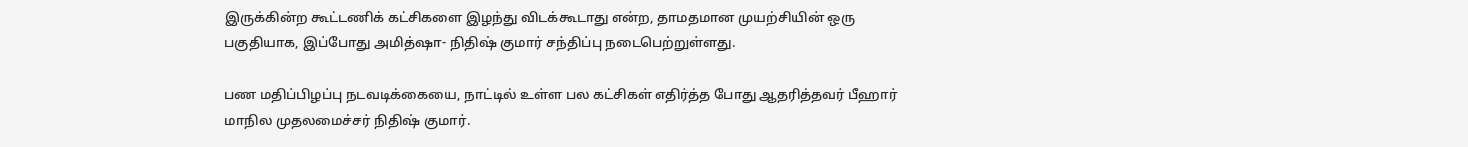இருக்கின்ற கூட்டணிக் கட்சிகளை இழந்து விடக்கூடாது என்ற, தாமதமான முயற்சியின் ஒரு பகுதியாக, இப்போது அமித்ஷா- நிதிஷ் குமார் சந்திப்பு நடைபெற்றுள்ளது.

பண மதிப்பிழப்பு நடவடிக்கையை, நாட்டில் உள்ள பல கட்சிகள் எதிர்த்த போது ஆதரித்தவர் பீஹார் மாநில முதலமைச்சர் நிதிஷ் குமார்.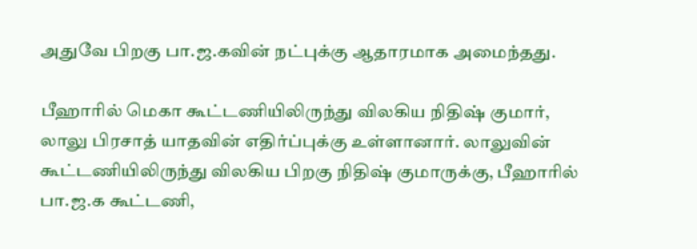அதுவே பிறகு பா.ஜ.கவின் நட்புக்கு ஆதாரமாக அமைந்தது.

பீஹாரில் மெகா கூட்டணியிலிருந்து விலகிய நிதிஷ் குமார், லாலு பிரசாத் யாதவின் எதிர்ப்புக்கு உள்ளானார். லாலுவின் கூட்டணியிலிருந்து விலகிய பிறகு நிதிஷ் குமாருக்கு, பீஹாரில் பா.ஜ.க கூட்டணி,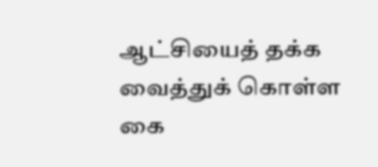ஆட்சியைத் தக்க வைத்துக் கொள்ள கை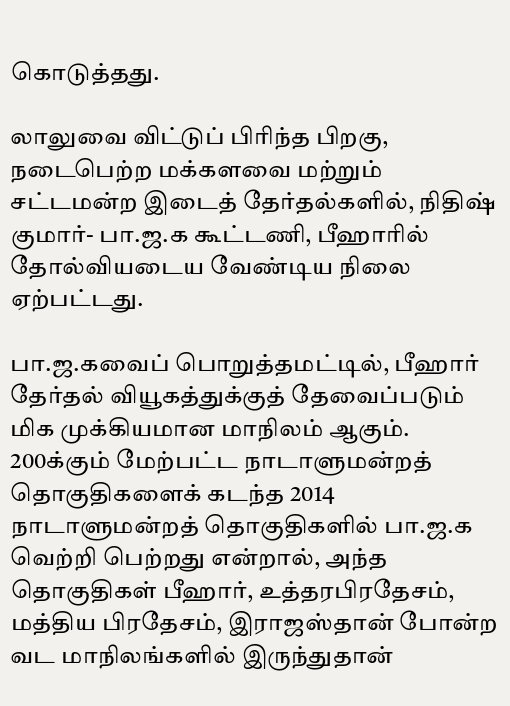கொடுத்தது.

லாலுவை விட்டுப் பிரிந்த பிறகு, நடைபெற்ற மக்களவை மற்றும் சட்டமன்ற இடைத் தேர்தல்களில், நிதிஷ் குமார்- பா.ஜ.க கூட்டணி, பீஹாரில் தோல்வியடைய வேண்டிய நிலை ஏற்பட்டது.

பா.ஜ.கவைப் பொறுத்தமட்டில், பீஹார் தேர்தல் வியூகத்துக்குத் தேவைப்படும் மிக முக்கியமான மாநிலம் ஆகும். 200க்கும் மேற்பட்ட நாடாளுமன்றத் தொகுதிகளைக் கடந்த 2014 நாடாளுமன்றத் தொகுதிகளில் பா.ஜ.க வெற்றி பெற்றது என்றால், அந்த தொகுதிகள் பீஹார், உத்தரபிரதேசம், மத்திய பிரதேசம், இராஜஸ்தான் போன்ற வட மாநிலங்களில் இருந்துதான்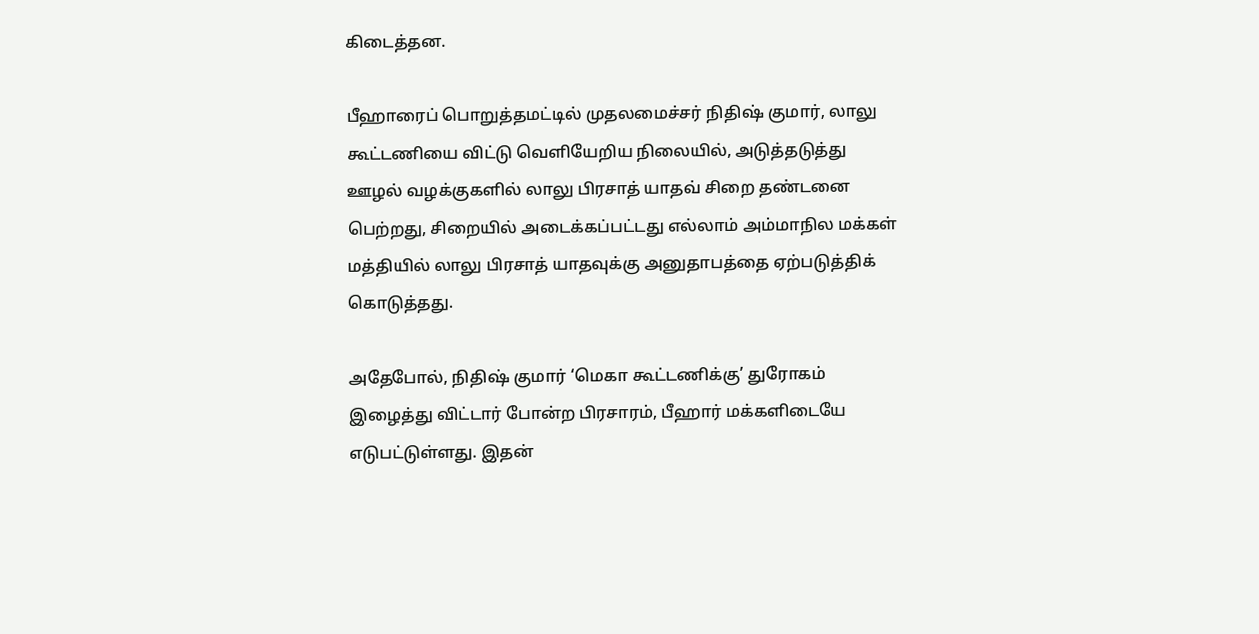கிடைத்தன.

பீஹாரைப் பொறுத்தமட்டில் முதலமைச்சர் நிதிஷ் குமார், லாலு கூட்டணியை விட்டு வெளியேறிய நிலையில், அடுத்தடுத்து ஊழல் வழக்குகளில் லாலு பிரசாத் யாதவ் சிறை தண்டனை பெற்றது, சிறையில் அடைக்கப்பட்டது எல்லாம் அம்மாநில மக்கள் மத்தியில் லாலு பிரசாத் யாதவுக்கு அனுதாபத்தை ஏற்படுத்திக் கொடுத்தது.

அதேபோல், நிதிஷ் குமார் ‘மெகா கூட்டணிக்கு’ துரோகம் இழைத்து விட்டார் போன்ற பிரசாரம், பீஹார் மக்களிடையே எடுபட்டுள்ளது. இதன்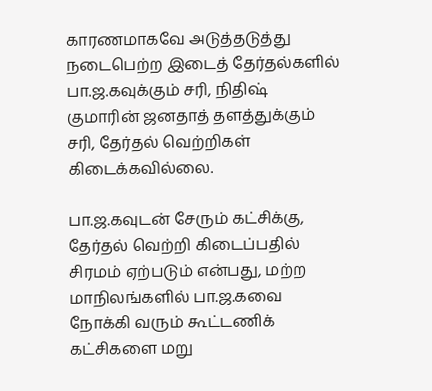காரணமாகவே அடுத்தடுத்து நடைபெற்ற இடைத் தேர்தல்களில் பா.ஜ.கவுக்கும் சரி, நிதிஷ் குமாரின் ஜனதாத் தளத்துக்கும் சரி, தேர்தல் வெற்றிகள் கிடைக்கவில்லை.

பா.ஜ.கவுடன் சேரும் கட்சிக்கு, தேர்தல் வெற்றி கிடைப்பதில் சிரமம் ஏற்படும் என்பது, மற்ற மாநிலங்களில் பா.ஜ.கவை நோக்கி வரும் கூட்டணிக் கட்சிகளை மறு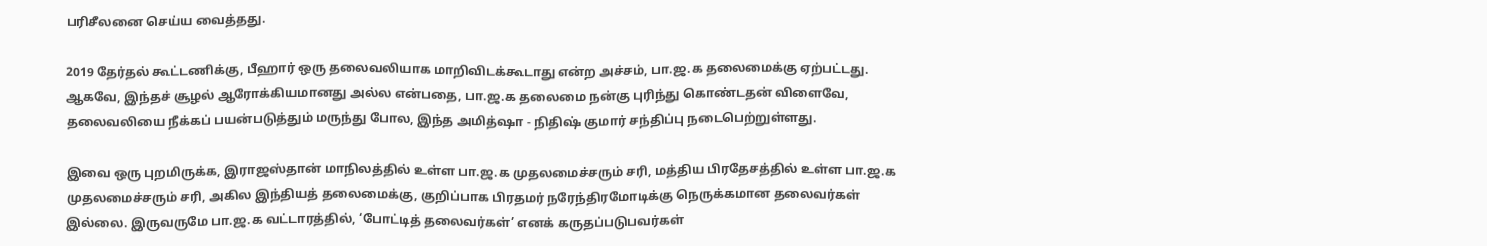பரிசீலனை செய்ய வைத்தது.

2019 தேர்தல் கூட்டணிக்கு, பீஹார் ஒரு தலைவலியாக மாறிவிடக்கூடாது என்ற அச்சம், பா.ஜ.க தலைமைக்கு ஏற்பட்டது. ஆகவே, இந்தச் சூழல் ஆரோக்கியமானது அல்ல என்பதை, பா.ஜ.க தலைமை நன்கு புரிந்து கொண்டதன் விளைவே, தலைவலியை நீக்கப் பயன்படுத்தும் மருந்து போல, இந்த அமித்ஷா - நிதிஷ் குமார் சந்திப்பு நடைபெற்றுள்ளது.

இவை ஒரு புறமிருக்க, இராஜஸ்தான் மாநிலத்தில் உள்ள பா.ஜ.க முதலமைச்சரும் சரி, மத்திய பிரதேசத்தில் உள்ள பா.ஜ.க முதலமைச்சரும் சரி, அகில இந்தியத் தலைமைக்கு, குறிப்பாக பிரதமர் நரேந்திரமோடிக்கு நெருக்கமான தலைவர்கள் இல்லை. இருவருமே பா.ஜ.க வட்டாரத்தில், ‘போட்டித் தலைவர்கள்’ எனக் கருதப்படுபவர்கள்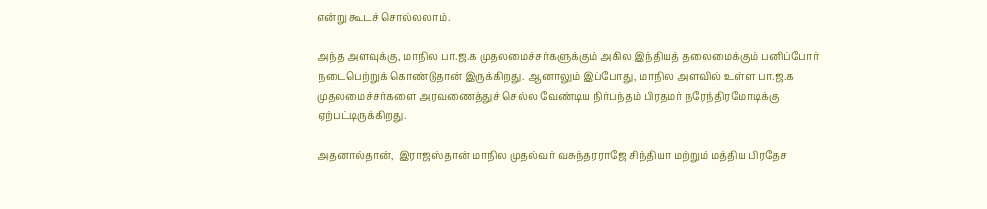என்று கூடச் சொல்லலாம்.

அந்த அளவுக்கு, மாநில பா.ஜ.க முதலமைச்சர்களுக்கும் அகில இந்தியத் தலைமைக்கும் பனிப்போர் நடைபெற்றுக் கொண்டுதான் இருக்கிறது. ஆனாலும் இப்போது, மாநில அளவில் உள்ள பா.ஜ.க முதலமைச்சர்களை அரவணைத்துச் செல்ல வேண்டிய நிர்பந்தம் பிரதமர் நரேந்திரமோடிக்கு ஏற்பட்டிருக்கிறது.

அதனால்தான்,  இராஜஸ்தான் மாநில முதல்வர் வசுந்தரராஜே சிந்தியா மற்றும் மத்திய பிரதேச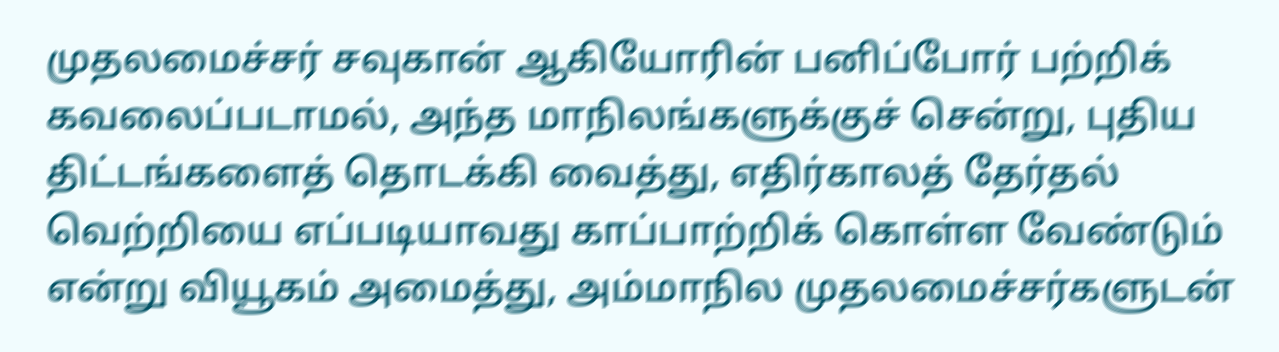முதலமைச்சர் சவுகான் ஆகியோரின் பனிப்போர் பற்றிக் கவலைப்படாமல், அந்த மாநிலங்களுக்குச் சென்று, புதிய திட்டங்களைத் தொடக்கி வைத்து, எதிர்காலத் தேர்தல் வெற்றியை எப்படியாவது காப்பாற்றிக் கொள்ள வேண்டும் என்று வியூகம் அமைத்து, அம்மாநில முதலமைச்சர்களுடன்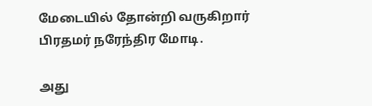மேடையில் தோன்றி வருகிறார் பிரதமர் நரேந்திர மோடி.

அது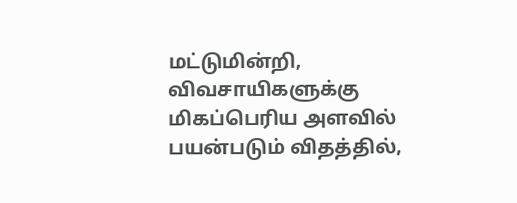மட்டுமின்றி, விவசாயிகளுக்கு மிகப்பெரிய அளவில் பயன்படும் விதத்தில்,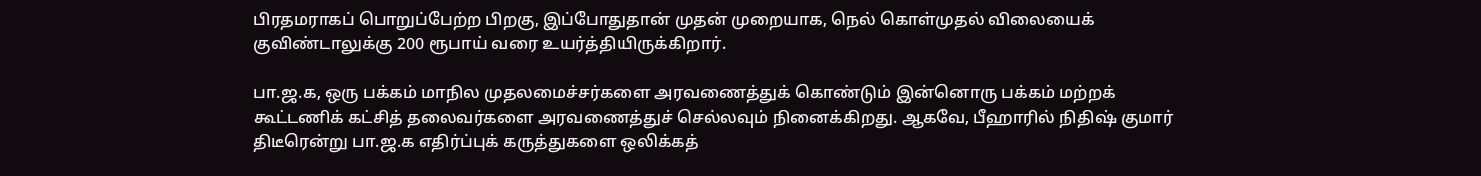பிரதமராகப் பொறுப்பேற்ற பிறகு, இப்போதுதான் முதன் முறையாக, நெல் கொள்முதல் விலையைக் குவிண்டாலுக்கு 200 ரூபாய் வரை உயர்த்தியிருக்கிறார்.

பா.ஜ.க, ஒரு பக்கம் மாநில முதலமைச்சர்களை அரவணைத்துக் கொண்டும் இன்னொரு பக்கம் மற்றக் கூட்டணிக் கட்சித் தலைவர்களை அரவணைத்துச் செல்லவும் நினைக்கிறது. ஆகவே, பீஹாரில் நிதிஷ் குமார் திடீரென்று பா.ஜ.க எதிர்ப்புக் கருத்துகளை ஒலிக்கத்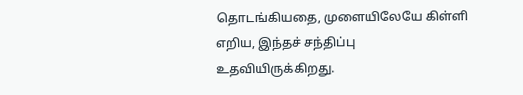தொடங்கியதை, முளையிலேயே கிள்ளி எறிய, இந்தச் சந்திப்பு உதவியிருக்கிறது.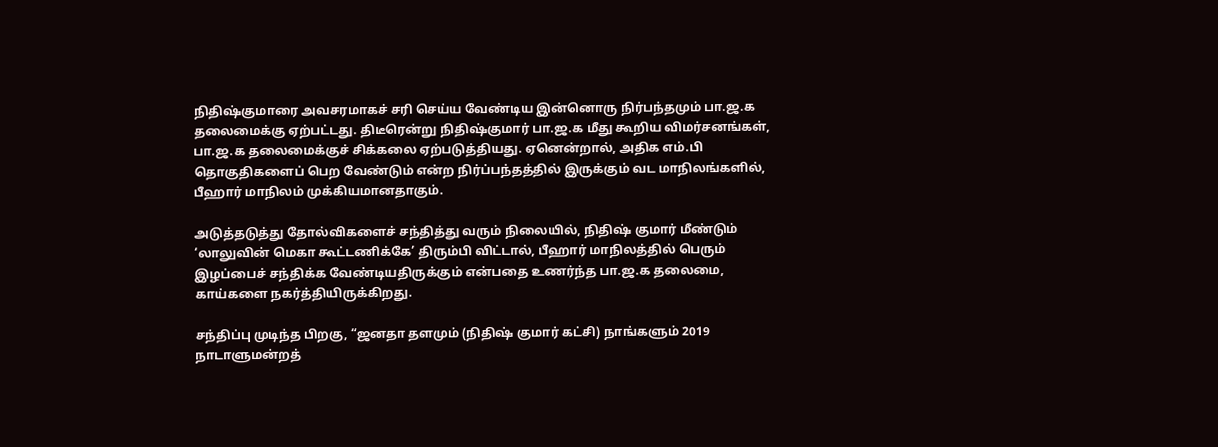நிதிஷ்குமாரை அவசரமாகச் சரி செய்ய வேண்டிய இன்னொரு நிர்பந்தமும் பா.ஜ.க தலைமைக்கு ஏற்பட்டது. திடீரென்று நிதிஷ்குமார் பா.ஜ.க மீது கூறிய விமர்சனங்கள், பா.ஜ.க தலைமைக்குச் சிக்கலை ஏற்படுத்தியது. ஏனென்றால், அதிக எம்.பி தொகுதிகளைப் பெற வேண்டும் என்ற நிர்ப்பந்தத்தில் இருக்கும் வட மாநிலங்களில், பீஹார் மாநிலம் முக்கியமானதாகும்.

அடுத்தடுத்து தோல்விகளைச் சந்தித்து வரும் நிலையில், நிதிஷ் குமார் மீண்டும் ‘லாலுவின் மெகா கூட்டணிக்கே’ திரும்பி விட்டால், பீஹார் மாநிலத்தில் பெரும் இழப்பைச் சந்திக்க வேண்டியதிருக்கும் என்பதை உணர்ந்த பா.ஜ.க தலைமை, காய்களை நகர்த்தியிருக்கிறது.

சந்திப்பு முடிந்த பிறகு, “ஜனதா தளமும் (நிதிஷ் குமார் கட்சி) நாங்களும் 2019 நாடாளுமன்றத்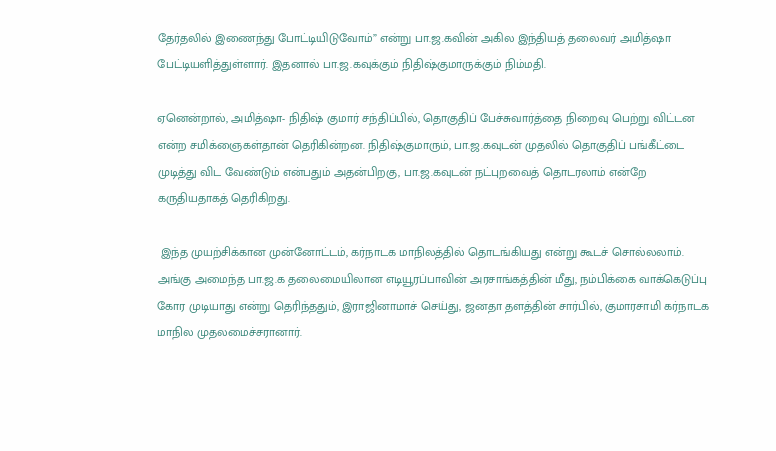தேர்தலில் இணைந்து போட்டியிடுவோம்” என்று பா.ஜ.கவின் அகில இந்தியத் தலைவர் அமித்ஷா பேட்டியளித்துள்ளார். இதனால் பா.ஜ.கவுக்கும் நிதிஷ்குமாருக்கும் நிம்மதி.

ஏனென்றால், அமித்ஷா- நிதிஷ் குமார் சந்திப்பில், தொகுதிப் பேச்சுவார்த்தை நிறைவு பெற்று விட்டன என்ற சமிக்ஞைகள்தான் தெரிகின்றன. நிதிஷ்குமாரும், பா.ஜ.கவுடன் முதலில் தொகுதிப் பங்கீட்டை முடித்து விட வேண்டும் என்பதும் அதன்பிறகு, பா.ஜ.கவுடன் நட்புறவைத் தொடரலாம் என்றே கருதியதாகத் தெரிகிறது.

 இந்த முயற்சிக்கான முன்னோட்டம், கர்நாடக மாநிலத்தில் தொடங்கியது என்று கூடச் சொல்லலாம். அங்கு அமைந்த பா.ஜ.க தலைமையிலான எடியூரப்பாவின் அரசாங்கத்தின் மீது, நம்பிக்கை வாக்கெடுப்பு கோர முடியாது என்று தெரிந்ததும், இராஜினாமாச் செய்து, ஜனதா தளத்தின் சார்பில், குமாரசாமி கர்நாடக மாநில முதலமைச்சரானார்.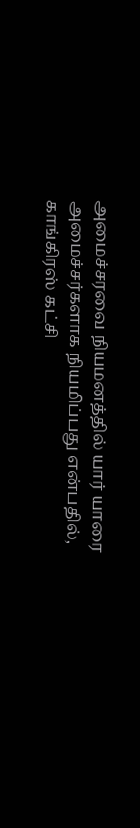அமைச்சரவை நியமனத்தில் யார் யாரை அமைச்சர்களாக நியமிப்பது என்பதில், காங்கிரஸ் கட்சி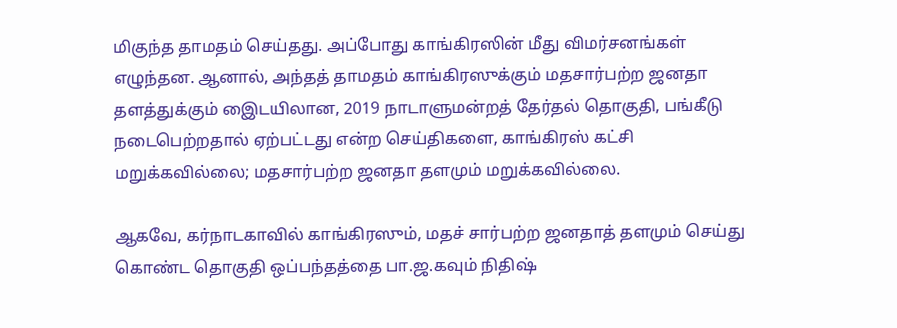மிகுந்த தாமதம் செய்தது. அப்போது காங்கிரஸின் மீது விமர்சனங்கள் எழுந்தன. ஆனால், அந்தத் தாமதம் காங்கிரஸுக்கும் மதசார்பற்ற ஜனதா தளத்துக்கும் இைடயிலான, 2019 நாடாளுமன்றத் தேர்தல் தொகுதி, பங்கீடு நடைபெற்றதால் ஏற்பட்டது என்ற செய்திகளை, காங்கிரஸ் கட்சி மறுக்கவில்லை; மதசார்பற்ற ஜனதா தளமும் மறுக்கவில்லை.

ஆகவே, கர்நாடகாவில் காங்கிரஸும், மதச் சார்பற்ற ஜனதாத் தளமும் செய்து கொண்ட தொகுதி ஒப்பந்தத்தை பா.ஜ.கவும் நிதிஷ்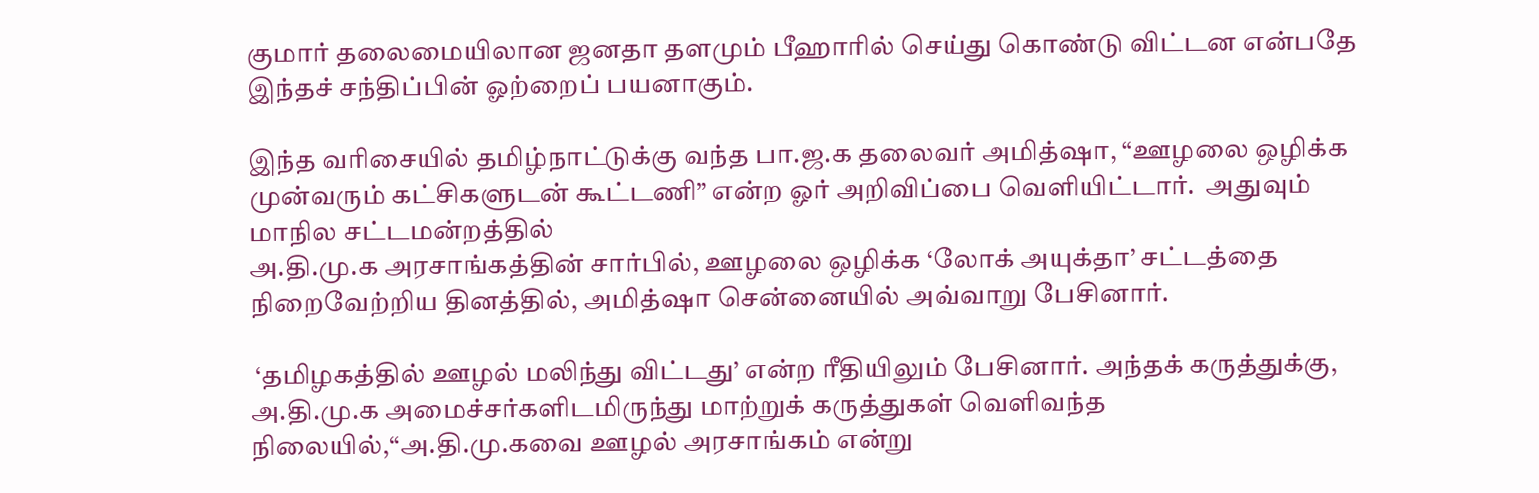குமார் தலைமையிலான ஜனதா தளமும் பீஹாரில் செய்து கொண்டு விட்டன என்பதே இந்தச் சந்திப்பின் ஓற்றைப் பயனாகும்.

இந்த வரிசையில் தமிழ்நாட்டுக்கு வந்த பா.ஜ.க தலைவர் அமித்ஷா, “ஊழலை ஒழிக்க முன்வரும் கட்சிகளுடன் கூட்டணி” என்ற ஓர் அறிவிப்பை வெளியிட்டார்.  அதுவும் மாநில சட்டமன்றத்தில்
அ.தி.மு.க அரசாங்கத்தின் சார்பில், ஊழலை ஒழிக்க ‘லோக் அயுக்தா’ சட்டத்தை நிறைவேற்றிய தினத்தில், அமித்ஷா சென்னையில் அவ்வாறு பேசினார்.

 ‘தமிழகத்தில் ஊழல் மலிந்து விட்டது’ என்ற ரீதியிலும் பேசினார். அந்தக் கருத்துக்கு, அ.தி.மு.க அமைச்சர்களிடமிருந்து மாற்றுக் கருத்துகள் வெளிவந்த நிலையில்,“அ.தி.மு.கவை ஊழல் அரசாங்கம் என்று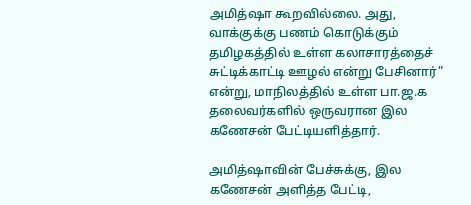அமித்ஷா கூறவில்லை. அது, வாக்குக்கு பணம் கொடுக்கும் தமிழகத்தில் உள்ள கலாசாரத்தைச் சுட்டிக்காட்டி ஊழல் என்று பேசினார்” என்று, மாநிலத்தில் உள்ள பா.ஜ.க தலைவர்களில் ஒருவரான இல கணேசன் பேட்டியளித்தார்.

அமித்ஷாவின் பேச்சுக்கு, இல கணேசன் அளித்த பேட்டி,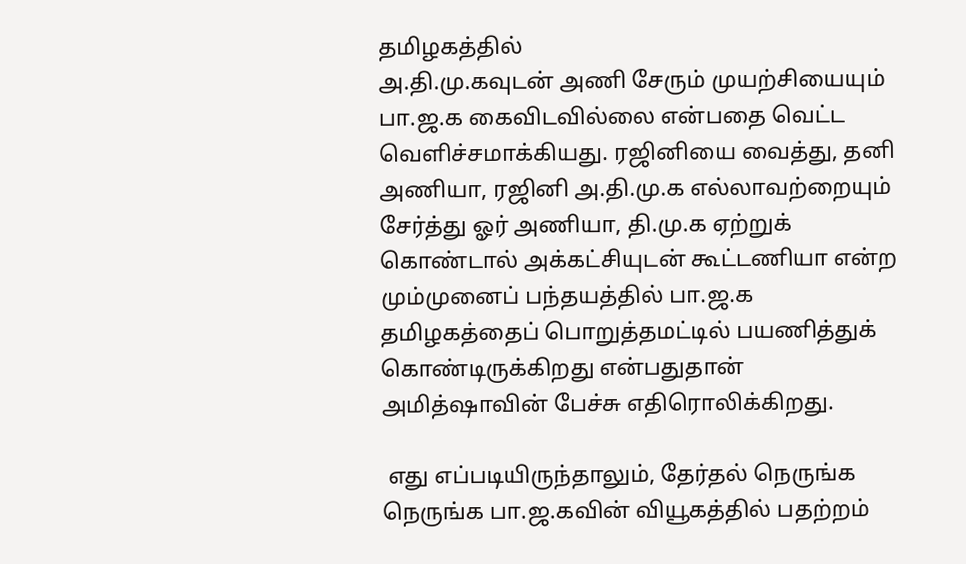தமிழகத்தில்
அ.தி.மு.கவுடன் அணி சேரும் முயற்சியையும் பா.ஜ.க கைவிடவில்லை என்பதை வெட்ட வெளிச்சமாக்கியது. ரஜினியை வைத்து, தனி அணியா, ரஜினி அ.தி.மு.க எல்லாவற்றையும் சேர்த்து ஓர் அணியா, தி.மு.க ஏற்றுக் கொண்டால் அக்கட்சியுடன் கூட்டணியா என்ற மும்முனைப் பந்தயத்தில் பா.ஜ.க தமிழகத்தைப் பொறுத்தமட்டில் பயணித்துக் கொண்டிருக்கிறது என்பதுதான் அமித்ஷாவின் பேச்சு எதிரொலிக்கிறது.

 எது எப்படியிருந்தாலும், தேர்தல் நெருங்க நெருங்க பா.ஜ.கவின் வியூகத்தில் பதற்றம்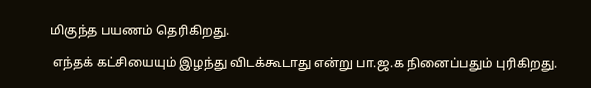மிகுந்த பயணம் தெரிகிறது.

 எந்தக் கட்சியையும் இழந்து விடக்கூடாது என்று பா.ஜ.க நினைப்பதும் புரிகிறது.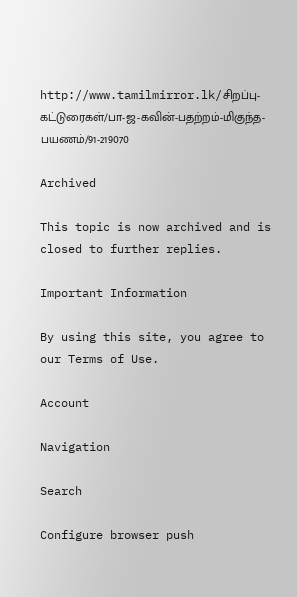http://www.tamilmirror.lk/சிறப்பு-கட்டுரைகள்/பா-ஜ-கவின்-பதற்றம்-மிகுந்த-பயணம்/91-219070

Archived

This topic is now archived and is closed to further replies.

Important Information

By using this site, you agree to our Terms of Use.

Account

Navigation

Search

Configure browser push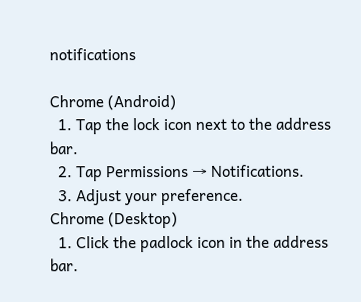notifications

Chrome (Android)
  1. Tap the lock icon next to the address bar.
  2. Tap Permissions → Notifications.
  3. Adjust your preference.
Chrome (Desktop)
  1. Click the padlock icon in the address bar.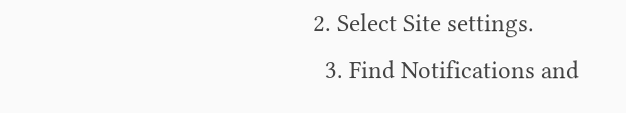2. Select Site settings.
  3. Find Notifications and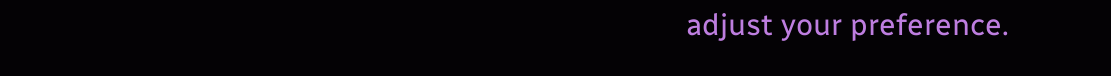adjust your preference.